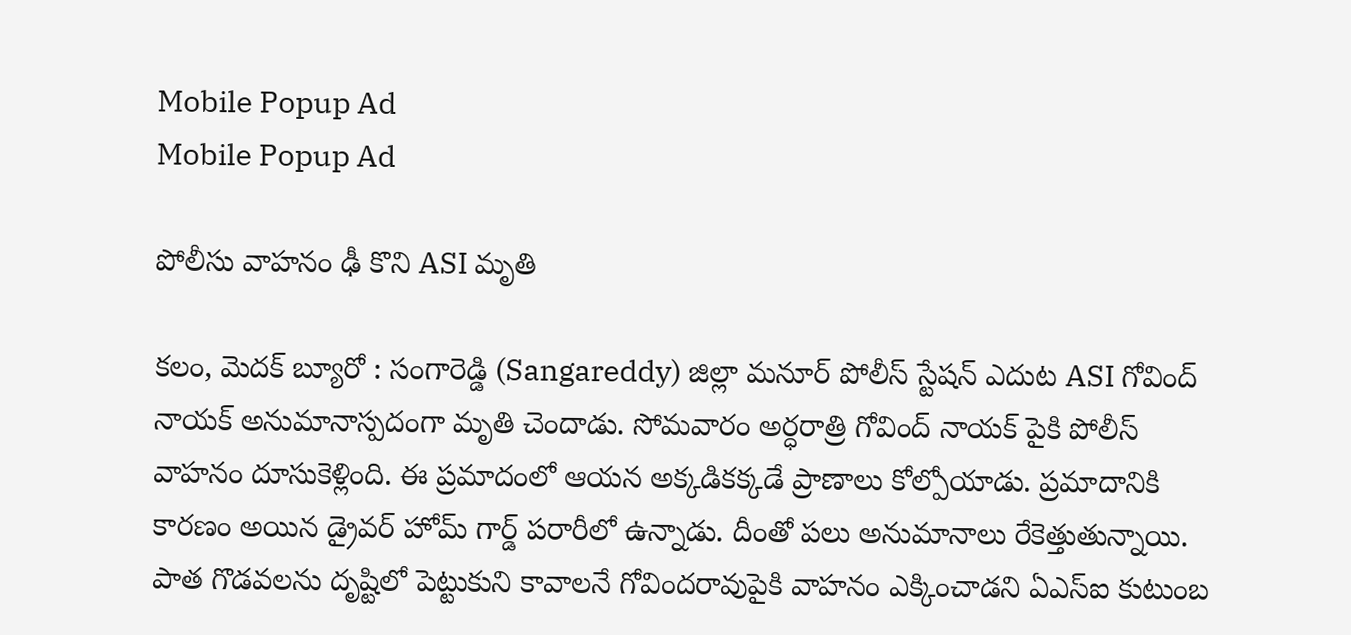Mobile Popup Ad
Mobile Popup Ad

పోలీసు వాహనం ఢీ కొని ASI మృతి

కలం, మెదక్ బ్యూరో : సంగారెడ్డి (Sangareddy) జిల్లా మనూర్ పోలీస్ స్టేషన్ ఎదుట ASI గోవింద్ నాయక్ అనుమానాస్పదంగా మృతి చెందాడు. సోమవారం అర్ధరాత్రి గోవింద్ నాయక్ పైకి పోలీస్ వాహనం దూసుకెళ్లింది. ఈ ప్రమాదంలో ఆయన అక్కడికక్కడే ప్రాణాలు కోల్పోయాడు. ప్రమాదానికి కారణం అయిన డ్రైవర్ హోమ్ గార్డ్ పరారీలో ఉన్నాడు. దీంతో పలు అనుమానాలు రేకెత్తుతున్నాయి. పాత గొడవలను దృష్టిలో పెట్టుకుని కావాలనే గోవిందరావుపైకి వాహనం ఎక్కించాడని ఏఎస్ఐ కుటుంబ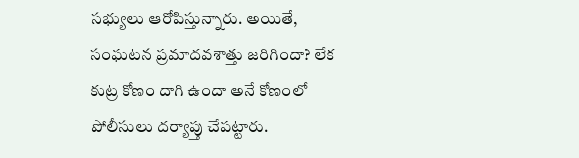సభ్యులు ఆరోపిస్తున్నారు. అయితే, సంఘటన ప్రమాదవశాత్తు జరిగిందా? లేక కుట్ర కోణం దాగి ఉందా అనే కోణంలో పోలీసులు దర్యాప్తు చేపట్టారు.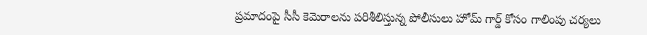ప్రమాదంపై సీసీ కెమెరాలను పరిశీలిస్తున్న పోలీసులు హోమ్ గార్డ్ కోసం గాలింపు చర్యలు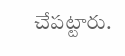చేపట్టారు.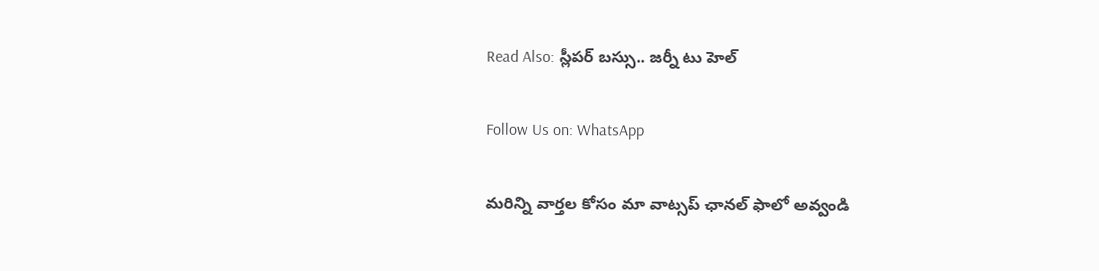Read Also: స్లీపర్ బస్సు.. జర్నీ టు హెల్

Follow Us on: WhatsApp

మ‌రిన్ని వార్త‌ల కోసం మా వాట్స‌ప్ ఛాన‌ల్ ఫాలో అవ్వండి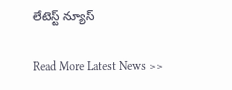లేటెస్ట్ న్యూస్‌

Read More Latest News >>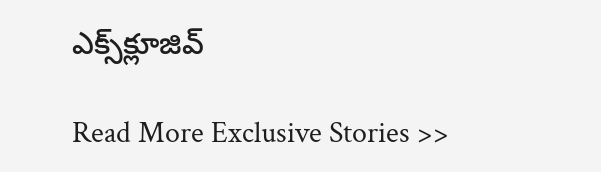ఎక్స్‌క్లూజివ్‌

Read More Exclusive Stories >>